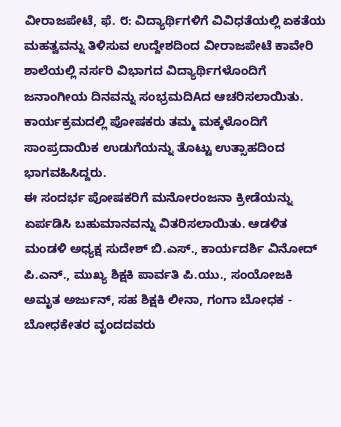ವೀರಾಜಪೇಟೆ, ಫೆ. ೮: ವಿದ್ಯಾರ್ಥಿಗಳಿಗೆ ವಿವಿಧತೆಯಲ್ಲಿ ಏಕತೆಯ ಮಹತ್ವವನ್ನು ತಿಳಿಸುವ ಉದ್ದೇಶದಿಂದ ವೀರಾಜಪೇಟೆ ಕಾವೇರಿ ಶಾಲೆಯಲ್ಲಿ ನರ್ಸರಿ ವಿಭಾಗದ ವಿದ್ಯಾರ್ಥಿಗಳೊಂದಿಗೆ ಜನಾಂಗೀಯ ದಿನವನ್ನು ಸಂಭ್ರಮದಿAದ ಆಚರಿಸಲಾಯಿತು. ಕಾರ್ಯಕ್ರಮದಲ್ಲಿ ಪೋಷಕರು ತಮ್ಮ ಮಕ್ಕಳೊಂದಿಗೆ ಸಾಂಪ್ರದಾಯಿಕ ಉಡುಗೆಯನ್ನು ತೊಟ್ಟು ಉತ್ಸಾಹದಿಂದ ಭಾಗವಹಿಸಿದ್ದರು.
ಈ ಸಂದರ್ಭ ಪೋಷಕರಿಗೆ ಮನೋರಂಜನಾ ಕ್ರೀಡೆಯನ್ನು ಏರ್ಪಡಿಸಿ ಬಹುಮಾನವನ್ನು ವಿತರಿಸಲಾಯಿತು. ಆಡಳಿತ ಮಂಡಳಿ ಅಧ್ಯಕ್ಷ ಸುದೇಶ್ ಬಿ.ಎಸ್., ಕಾರ್ಯದರ್ಶಿ ವಿನೋದ್ ಪಿ.ಎನ್., ಮುಖ್ಯ ಶಿಕ್ಷಕಿ ಪಾರ್ವತಿ ಪಿ.ಯು., ಸಂಯೋಜಕಿ ಅಮೃತ ಅರ್ಜುನ್, ಸಹ ಶಿಕ್ಷಕಿ ಲೀನಾ, ಗಂಗಾ ಬೋಧಕ - ಬೋಧಕೇತರ ವೃಂದದವರು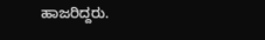ಹಾಜರಿದ್ದರು.